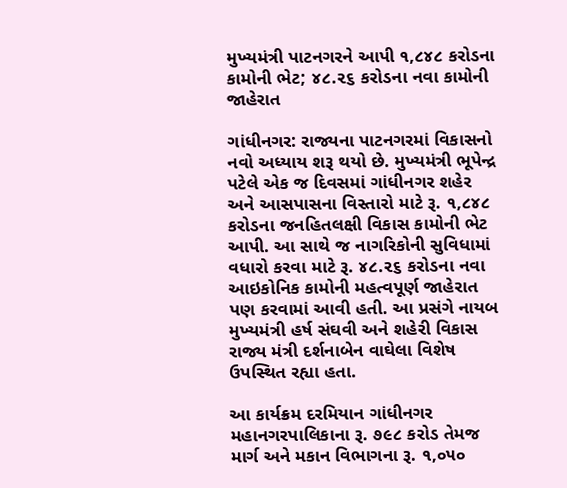મુખ્યમંત્રી પાટનગરને આપી ૧,૮૪૮ કરોડના કામોની ભેટ; ૪૮.૨૬ કરોડના નવા કામોની જાહેરાત

ગાંધીનગર: રાજ્યના પાટનગરમાં વિકાસનો નવો અધ્યાય શરૂ થયો છે. મુખ્યમંત્રી ભૂપેન્દ્ર પટેલે એક જ દિવસમાં ગાંધીનગર શહેર અને આસપાસના વિસ્તારો માટે રૂ. ૧,૮૪૮ કરોડના જનહિતલક્ષી વિકાસ કામોની ભેટ આપી. આ સાથે જ નાગરિકોની સુવિધામાં વધારો કરવા માટે રૂ. ૪૮.૨૬ કરોડના નવા આઇકોનિક કામોની મહત્વપૂર્ણ જાહેરાત પણ કરવામાં આવી હતી. આ પ્રસંગે નાયબ મુખ્યમંત્રી હર્ષ સંઘવી અને શહેરી વિકાસ રાજ્ય મંત્રી દર્શનાબેન વાઘેલા વિશેષ ઉપસ્થિત રહ્યા હતા.

આ કાર્યક્રમ દરમિયાન ગાંધીનગર મહાનગરપાલિકાના રૂ. ૭૯૮ કરોડ તેમજ માર્ગ અને મકાન વિભાગના રૂ. ૧,૦૫૦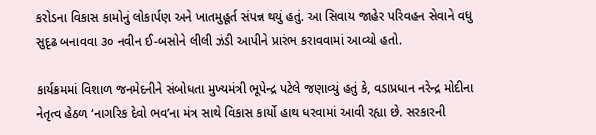કરોડના વિકાસ કામોનું લોકાર્પણ અને ખાતમુહૂર્ત સંપન્ન થયું હતું. આ સિવાય જાહેર પરિવહન સેવાને વધુ સુદૃઢ બનાવવા ૩૦ નવીન ઈ-બસોને લીલી ઝંડી આપીને પ્રારંભ કરાવવામાં આવ્યો હતો.

કાર્યક્રમમાં વિશાળ જનમેદનીને સંબોધતા મુખ્યમંત્રી ભૂપેન્દ્ર પટેલે જણાવ્યું હતું કે, વડાપ્રધાન નરેન્દ્ર મોદીના નેતૃત્વ હેઠળ ‘નાગરિક દેવો ભવ’ના મંત્ર સાથે વિકાસ કાર્યો હાથ ધરવામાં આવી રહ્યા છે. સરકારની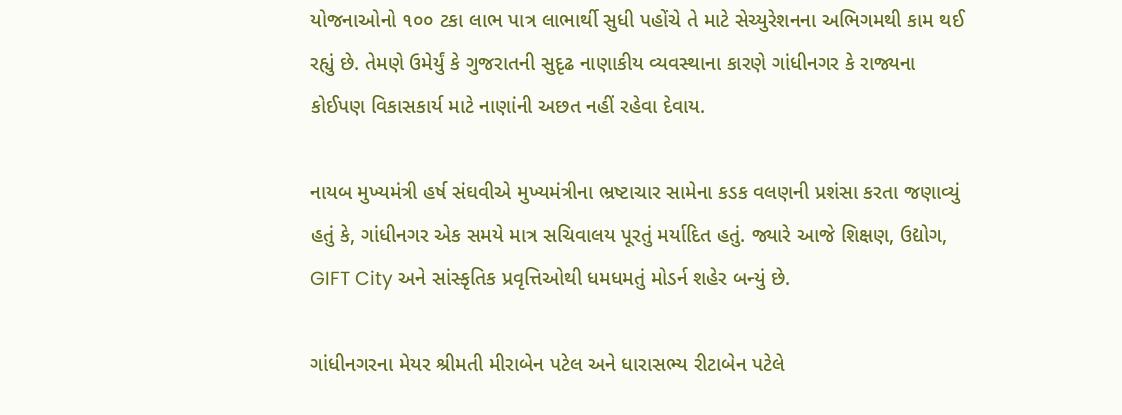યોજનાઓનો ૧૦૦ ટકા લાભ પાત્ર લાભાર્થી સુધી પહોંચે તે માટે સેચ્યુરેશનના અભિગમથી કામ થઈ રહ્યું છે. તેમણે ઉમેર્યું કે ગુજરાતની સુદૃઢ નાણાકીય વ્યવસ્થાના કારણે ગાંધીનગર કે રાજ્યના કોઈપણ વિકાસકાર્ય માટે નાણાંની અછત નહીં રહેવા દેવાય.

નાયબ મુખ્યમંત્રી હર્ષ સંઘવીએ મુખ્યમંત્રીના ભ્રષ્ટાચાર સામેના કડક વલણની પ્રશંસા કરતા જણાવ્યું હતું કે, ગાંધીનગર એક સમયે માત્ર સચિવાલય પૂરતું મર્યાદિત હતું. જ્યારે આજે શિક્ષણ, ઉદ્યોગ, GIFT City અને સાંસ્કૃતિક પ્રવૃત્તિઓથી ધમધમતું મોડર્ન શહેર બન્યું છે.

ગાંધીનગરના મેયર શ્રીમતી મીરાબેન પટેલ અને ધારાસભ્ય રીટાબેન પટેલે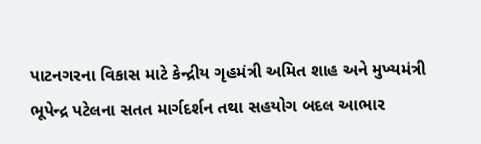પાટનગરના વિકાસ માટે કેન્દ્રીય ગૃહમંત્રી અમિત શાહ અને મુખ્યમંત્રી ભૂપેન્દ્ર પટેલના સતત માર્ગદર્શન તથા સહયોગ બદલ આભાર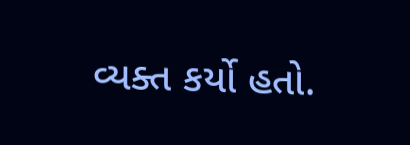વ્યક્ત કર્યો હતો.